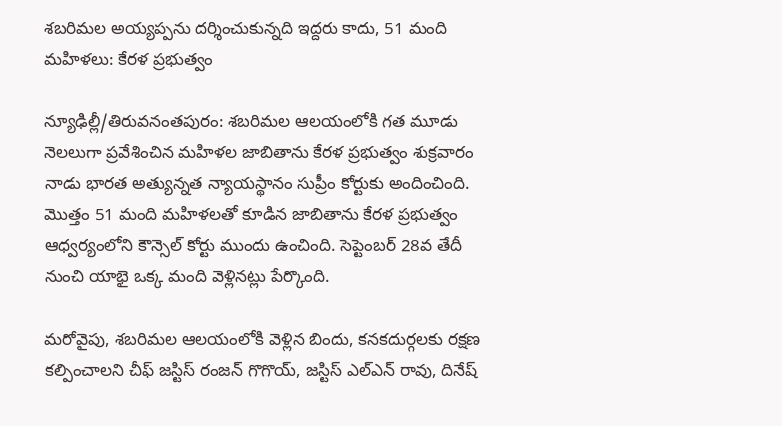శబరిమల అయ్యప్పను దర్శించుకున్నది ఇద్దరు కాదు, 51 మంది మహిళలు: కేరళ ప్రభుత్వం

న్యూఢిల్లీ/తిరువనంతపురం: శబరిమల ఆలయంలోకి గత మూడు నెలలుగా ప్రవేశించిన మహిళల జాబితాను కేరళ ప్రభుత్వం శుక్రవారం నాడు భారత అత్యున్నత న్యాయస్థానం సుప్రీం కోర్టుకు అందించింది. మొత్తం 51 మంది మహిళలతో కూడిన జాబితాను కేరళ ప్రభుత్వం ఆధ్వర్యంలోని కౌన్సెల్ కోర్టు ముందు ఉంచింది. సెప్టెంబర్ 28వ తేదీ నుంచి యాభై ఒక్క మంది వెళ్లినట్లు పేర్కొంది.

మరోవైపు, శబరిమల ఆలయంలోకి వెళ్లిన బిందు, కనకదుర్గలకు రక్షణ కల్పించాలని చీఫ్ జస్టిస్ రంజన్ గొగొయ్, జస్టిస్ ఎల్ఎన్ రావు, దినేష్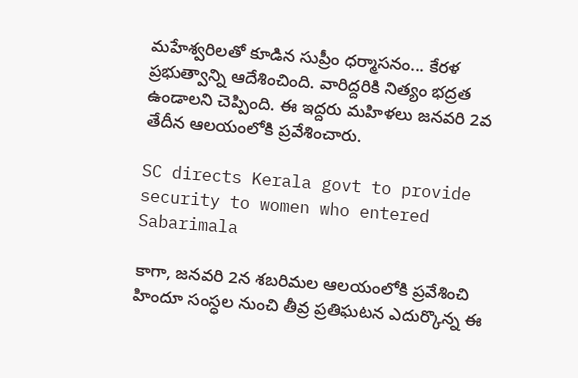మహేశ్వరిలతో కూడిన సుప్రీం ధర్మాసనం... కేరళ ప్రభుత్వాన్ని ఆదేశించింది. వారిద్దరికి నిత్యం భద్రత ఉండాలని చెప్పింది. ఈ ఇద్దరు మహిళలు జనవరి 2వ తేదీన ఆలయంలోకి ప్రవేశించారు.

SC directs Kerala govt to provide security to women who entered Sabarimala

కాగా, జనవరి 2న శబరిమల ఆలయంలోకి ప్రవేశించి హిందూ సంస్ధల నుంచి తీవ్ర ప్రతిఘటన ఎదుర్కొన్న ఈ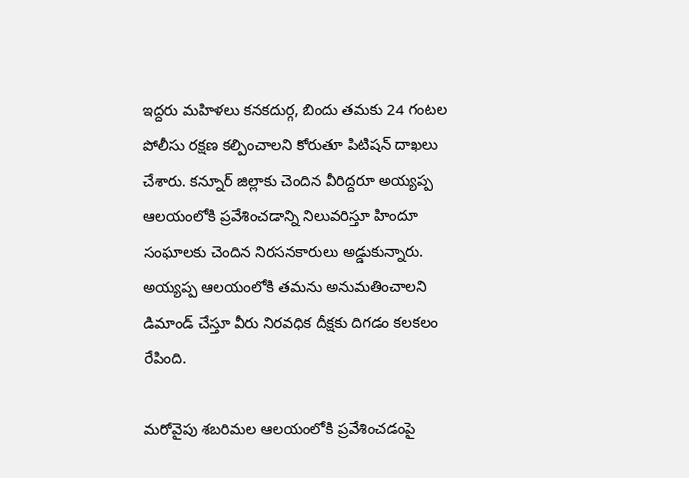ఇద్దరు మహిళలు కనకదుర్గ, బిందు తమకు 24 గంటల పోలీసు రక్షణ కల్పించాలని కోరుతూ పిటిషన్ దాఖలు చేశారు. కన్నూర్‌ జిల్లాకు చెందిన వీరిద్దరూ అయ్యప్ప ఆలయంలోకి ప్రవేశించడాన్ని నిలువరిస్తూ హిందూ సంఘాలకు చెందిన నిరసనకారులు అడ్డుకున్నారు. అయ్యప్ప ఆలయంలోకి తమను అనుమతించాలని డిమాండ్‌ చేస్తూ వీరు నిరవధిక దీక్షకు దిగడం కలకలం రేపింది.

మరోవైపు శబరిమల ఆలయంలోకి ప్రవేశించడంపై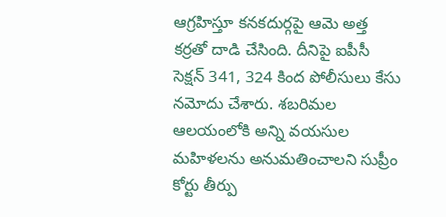ఆగ్రహిస్తూ కనకదుర్గపై ఆమె అత్త కర్రతో దాడి చేసింది. దీనిపై ఐపీసీ సెక్షన్ 341, 324 కింద పోలీసులు కేసు నమోదు చేశారు. శబరిమల ఆలయంలోకి అన్ని వయసుల మహిళలను అనుమతించాలని సుప్రీం కోర్టు తీర్పు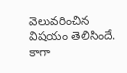వెలువరించిన విషయం తెలిసిందే. కాగా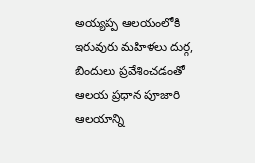అయ్యప్ప ఆలయంలోకి ఇరువురు మహిళలు దుర్గ, బిందులు ప్రవేశించడంతో ఆలయ ప్రధాన పూజారి ఆలయాన్ని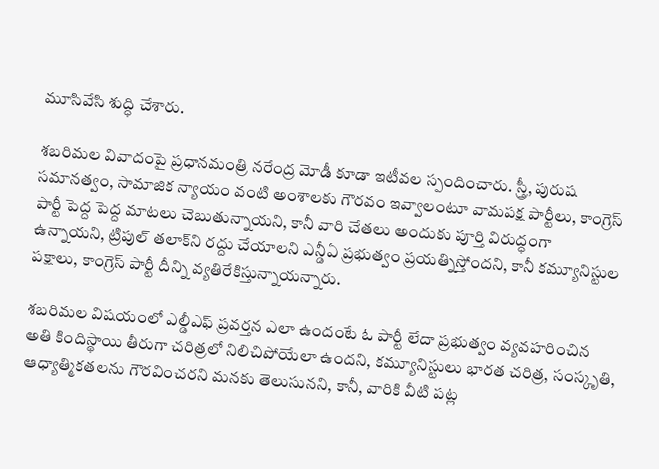మూసివేసి శుద్ధి చేశారు.

శబరిమల వివాదంపై ప్రధానమంత్రి నరేంద్ర మోడీ కూడా ఇటీవల స్పందించారు. స్త్రీ, పురుష సమానత్వం, సామాజిక న్యాయం వంటి అంశాలకు గౌరవం ఇవ్వాలంటూ వామపక్ష పార్టీలు, కాంగ్రెస్‌ పార్టీ పెద్ద పెద్ద మాటలు చెబుతున్నాయని, కానీ వారి చేతలు అందుకు పూర్తి విరుద్ధంగా ఉన్నాయని, ట్రిపుల్ తలాక్‌ని రద్దు చేయాలని ఎన్డీఏ ప్రభుత్వం ప్రయత్నిస్తోందని, కానీ కమ్యూనిస్టుల పక్షాలు, కాంగ్రెస్‌ పార్టీ దీన్ని వ్యతిరేకిస్తున్నాయన్నారు.

శబరిమల విషయంలో ఎల్డీఎఫ్‌ ప్రవర్తన ఎలా ఉందంటే ఓ పార్టీ లేదా ప్రభుత్వం వ్యవహరించిన అతి కిందిస్థాయి తీరుగా చరిత్రలో నిలిచిపోయేలా ఉందని, కమ్యూనిస్టులు భారత చరిత్ర, సంస్కృతి, ఆధ్యాత్మికతలను గౌరవించరని మనకు తెలుసునని, కానీ, వారికి వీటి పట్ల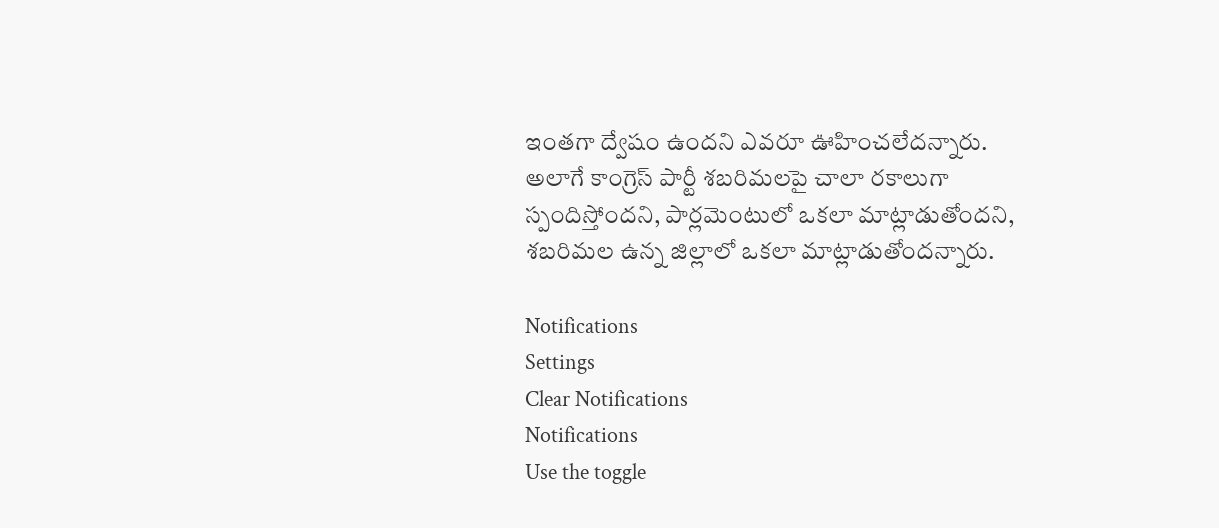ఇంతగా ద్వేషం ఉందని ఎవరూ ఊహించలేదన్నారు. అలాగే కాంగ్రెస్‌ పార్టీ శబరిమలపై చాలా రకాలుగా స్పందిస్తోందని, పార్లమెంటులో ఒకలా మాట్లాడుతోందని, శబరిమల ఉన్న జిల్లాలో ఒకలా మాట్లాడుతోందన్నారు.

Notifications
Settings
Clear Notifications
Notifications
Use the toggle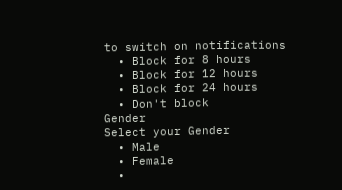to switch on notifications
  • Block for 8 hours
  • Block for 12 hours
  • Block for 24 hours
  • Don't block
Gender
Select your Gender
  • Male
  • Female
  •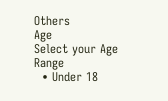Others
Age
Select your Age Range
  • Under 18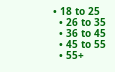• 18 to 25
  • 26 to 35
  • 36 to 45
  • 45 to 55
  • 55+